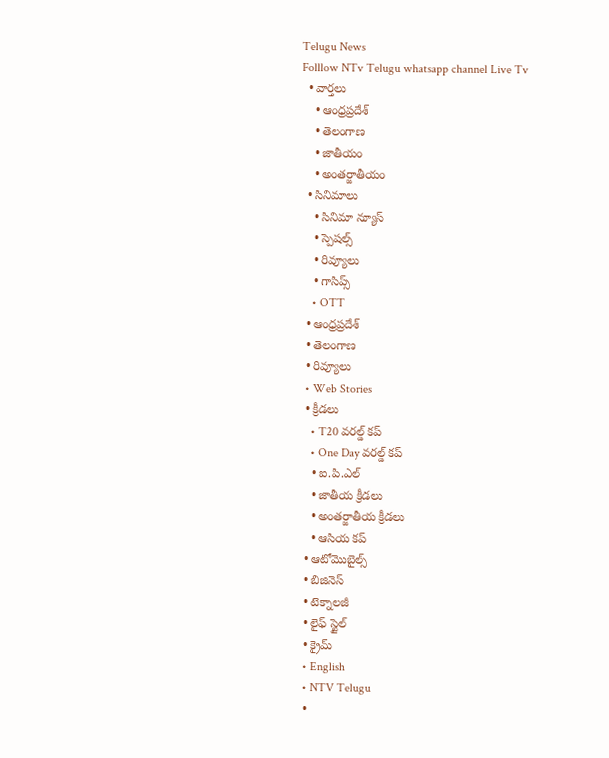Telugu News
Folllow NTv Telugu whatsapp channel Live Tv
  • వార్తలు
    • ఆంధ్రప్రదేశ్
    • తెలంగాణ
    • జాతీయం
    • అంతర్జాతీయం
  • సినిమాలు
    • సినిమా న్యూస్
    • స్పెషల్స్
    • రివ్యూలు
    • గాసిప్స్
    • OTT
  • ఆంధ్రప్రదేశ్
  • తెలంగాణ
  • రివ్యూలు
  • Web Stories
  • క్రీడలు
    • T20 వరల్డ్ కప్
    • One Day వరల్డ్ కప్
    • ఐ.పి.ఎల్
    • జాతీయ క్రీడలు
    • అంతర్జాతీయ క్రీడలు
    • ఆసియ కప్
  • ఆటోమొబైల్స్
  • బిజినెస్‌
  • టెక్నాలజీ
  • లైఫ్ స్టైల్
  • క్రైమ్
  • English
  • NTV Telugu
  •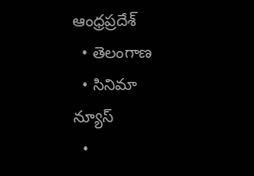ఆంధ్రప్రదేశ్
  • తెలంగాణ
  • సినిమా న్యూస్
  •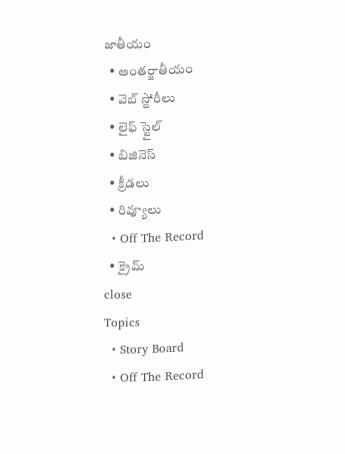జాతీయం
  • అంతర్జాతీయం
  • వెబ్ స్టోరీలు
  • లైఫ్ స్టైల్
  • బిజినెస్‌
  • క్రీడలు
  • రివ్యూలు
  • Off The Record
  • క్రైమ్
close
Topics
  • Story Board
  • Off The Record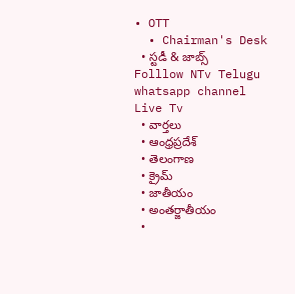• OTT
  • Chairman's Desk
  • స్టడీ & జాబ్స్
Folllow NTv Telugu whatsapp channel Live Tv
  • వార్తలు
  • ఆంధ్రప్రదేశ్
  • తెలంగాణ
  • క్రైమ్
  • జాతీయం
  • అంతర్జాతీయం
  •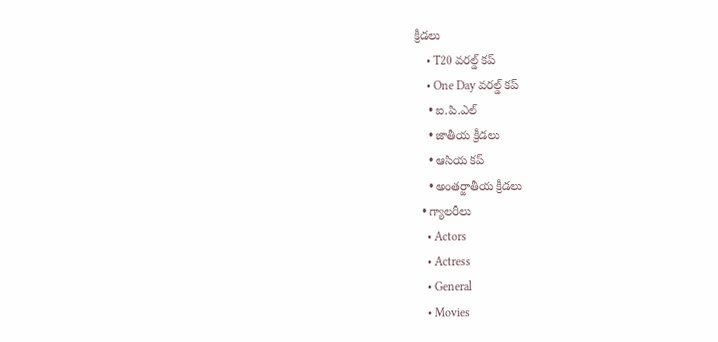క్రీడలు
    • T20 వరల్డ్ కప్
    • One Day వరల్డ్ కప్
    • ఐ.పి.ఎల్
    • జాతీయ క్రీడలు
    • ఆసియ కప్
    • అంతర్జాతీయ క్రీడలు
  • గ్యాలరీలు
    • Actors
    • Actress
    • General
    • Movies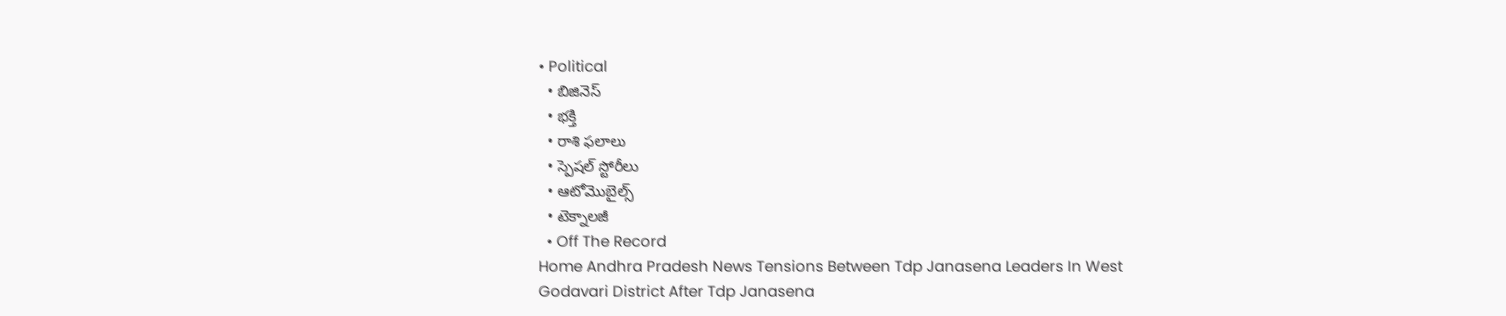• Political
  • బిజినెస్‌
  • భక్తి
  • రాశి ఫలాలు
  • స్పెషల్‌ స్టోరీలు
  • ఆటోమొబైల్స్
  • టెక్నాలజీ
  • Off The Record
Home Andhra Pradesh News Tensions Between Tdp Janasena Leaders In West Godavari District After Tdp Janasena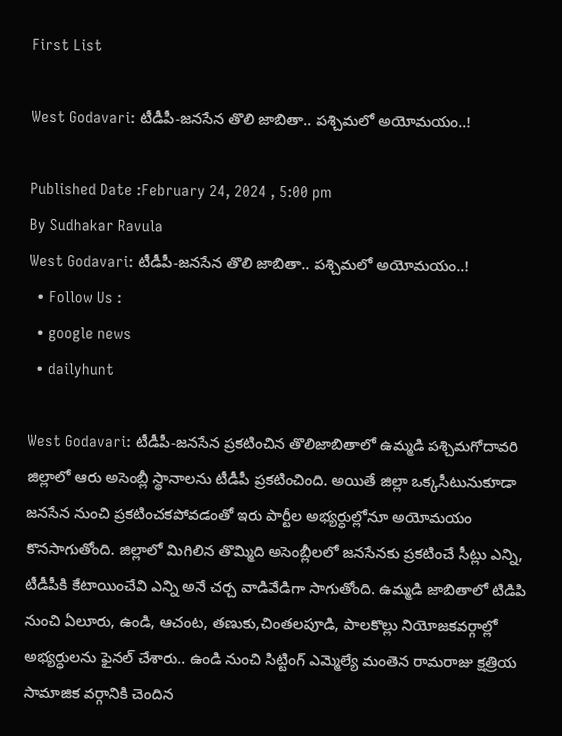First List

West Godavari: టీడీపీ-జనసేన తొలి జాబితా.. పశ్చిమలో అయోమయం..!

Published Date :February 24, 2024 , 5:00 pm
By Sudhakar Ravula
West Godavari: టీడీపీ-జనసేన తొలి జాబితా.. పశ్చిమలో అయోమయం..!
  • Follow Us :
  • google news
  • dailyhunt

West Godavari: టీడీపీ-జనసేన ప్రకటించిన తొలిజాబితాలో ఉమ్మడి పశ్చిమగోదావరి జిల్లాలో ఆరు అసెంబ్లీ స్థానాలను టీడీపీ ప్రకటించింది. అయితే జిల్లా ఒక్కసీటునుకూడా జనసేన నుంచి ప్రకటించకపోవడంతో ఇరు పార్టీల అభ్యర్ధుల్లోనూ అయోమయం కొనసాగుతోంది. జిల్లాలో మిగిలిన తొమ్మిది అసెంబ్లీలలో జనసేనకు ప్రకటించే సీట్లు ఎన్ని, టీడీపీకి కేటాయించేవి ఎన్ని అనే చర్చ వాడివేడిగా సాగుతోంది. ఉమ్మడి జాబితాలో టిడిపి నుంచి ఏలూరు, ఉండి, ఆచంట, తణుకు,చింతలపూడి, పాలకొల్లు నియోజకవర్గాల్లో అభ్యర్ధులను ఫైనల్ చేశారు.. ఉండి నుంచి సిట్టింగ్ ఎమ్మెల్యే మంతెన రామరాజు క్షత్రియ సామాజిక వర్గానికి చెందిన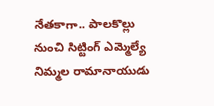నేతకాగా.. పాలకొల్లు నుంచి సిట్టింగ్ ఎమ్మెల్యే నిమ్మల రామానాయుడు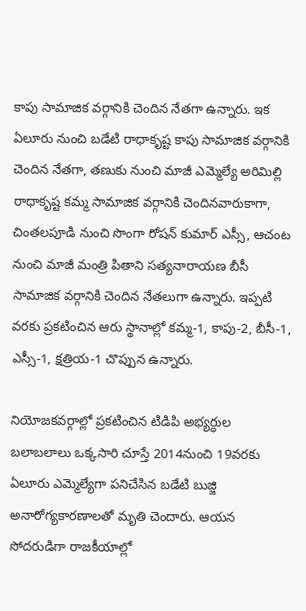కాపు సామాజిక వర్గానికి చెందిన నేతగా ఉన్నారు. ఇక ఏలూరు నుంచి బడేటి రాధాకృష్ట కాపు సామాజిక వర్గానికి చెందిన నేతగా, తణుకు నుంచి మాజీ ఎమ్మెల్యే అరిమిల్లి రాధాకృష్ట కమ్మ సామాజిక వర్గానికి చెందినవారుకాగా, చింతలపూడి నుంచి సొంగా రోషన్ కుమార్ ఎస్సీ, ఆచంట నుంచి మాజీ మంత్రి పితాని సత్యనారాయణ బీసీ సామాజిక వర్గానికి చెందిన నేతలుగా ఉన్నారు. ఇప్పటి వరకు ప్రకటించిన ఆరు స్థానాల్లో కమ్మ-1, కాపు-2, బీసీ-1, ఎస్సీ-1, క్షత్రియ-1 చొప్పున ఉన్నారు.

నియోజకవర్గాల్లో ప్రకటించిన టిడిపి అభ్యర్ధుల బలాబలాలు ఒక్కసారి చూస్తే 2014నుంచి 19వరకు ఏలూరు ఎమ్మెల్యేగా పనిచేసిన బడేటి బుజ్జి అనారోగ్యకారణాలతో మృతి చెందారు. ఆయన సోదరుడిగా రాజకీయాల్లో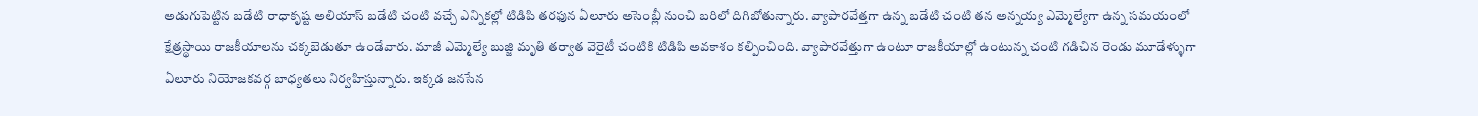అడుగుపెట్టిన బడేటి రాధాకృష్ట అలియాస్ బడేటి చంటి వచ్చే ఎన్నికల్లో టిడిపి తరఫున ఏలూరు అసెంబ్లీ నుంచి బరిలో దిగిబోతున్నారు. వ్యాపారవేత్తగా ఉన్న బడేటి చంటి తన అన్నయ్య ఎమ్మెల్యేగా ఉన్న సమయంలో క్షేత్రస్థాయి రాజకీయాలను చక్కబెడుతూ ఉండేవారు. మాజీ ఎమ్మెల్యే బుజ్జి మృతి తర్వాత వెరైటీ చంటికి టిడిపి అవకాశం కల్పించింది. వ్యాపారవేత్తుగా ఉంటూ రాజకీయాల్లో ఉంటున్న చంటి గడిచిన రెండు మూడేళ్ళుగా ఏలూరు నియోజకవర్గ బాధ్యతలు నిర్వహిస్తున్నారు. ఇక్కడ జనసేన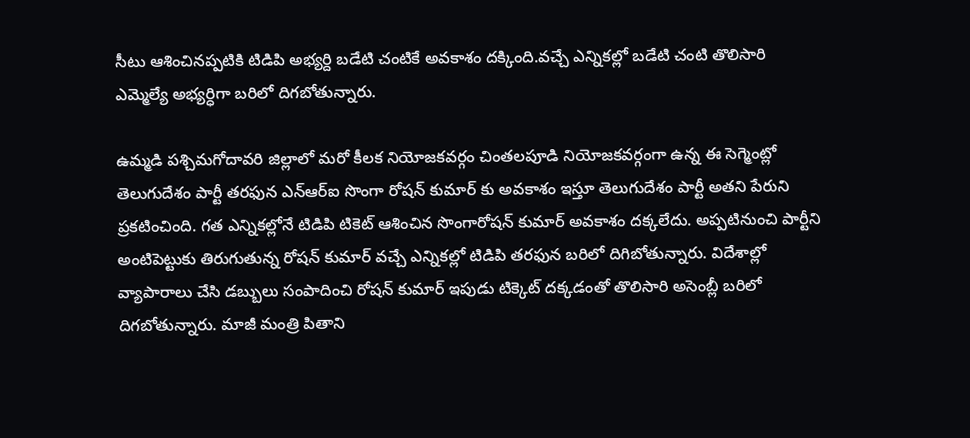సీటు ఆశించినప్పటికి టిడిపి అభ్యర్ది బడేటి చంటికే అవకాశం దక్కింది.వచ్చే ఎన్నికల్లో బడేటి చంటి తొలిసారి ఎమ్మెల్యే అభ్యర్ధిగా బరిలో దిగబోతున్నారు.

ఉమ్మడి పశ్చిమగోదావరి జిల్లాలో మరో కీలక నియోజకవర్గం చింతలపూడి నియోజకవర్గంగా ఉన్న ఈ సెగ్మెంట్లో తెలుగుదేశం పార్టీ తరఫున ఎన్ఆర్ఐ సొంగా రోషన్ కుమార్ కు అవకాశం ఇస్తూ తెలుగుదేశం పార్టీ అతని పేరుని ప్రకటించింది. గత ఎన్నికల్లోనే టిడిపి టికెట్ ఆశించిన సొంగారోషన్ కుమార్ అవకాశం దక్కలేదు. అప్పటినుంచి పార్టీని అంటిపెట్టుకు తిరుగుతున్న రోషన్ కుమార్ వచ్చే ఎన్నికల్లో టిడిపి తరఫున బరిలో దిగిబోతున్నారు. విదేశాల్లో వ్యాపారాలు చేసి డబ్బులు సంపాదించి రోషన్ కుమార్ ఇపుడు టిక్కెట్ దక్కడంతో తొలిసారి అసెంబ్లీ బరిలో దిగబోతున్నారు. మాజీ మంత్రి పితాని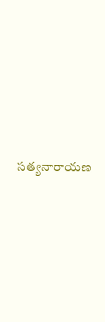సత్యనారాయణ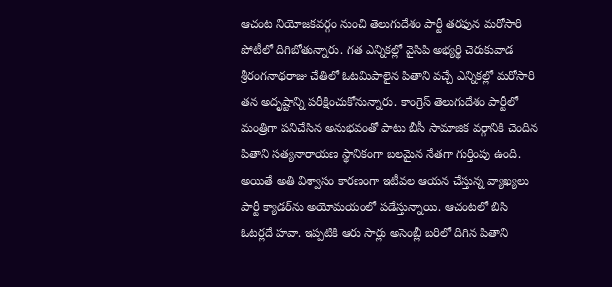ఆచంట నియోజకవర్గం నుంచి తెలుగుదేశం పార్టీ తరఫున మరోసారి పోటీలో దిగిబోతున్నారు. గత ఎన్నికల్లో వైసిపి అభ్యర్థి చెరుకువాడ శ్రీరంగనాథరాజు చేతిలో ఓటమిపాలైన పితాని వచ్చే ఎన్నికల్లో మరోసారి తన అదృష్టాన్ని పరీక్షించుకోనున్నారు. కాంగ్రెస్ తెలుగుదేశం పార్టీలో మంత్రిగా పనిచేసిన అనుభవంతో పాటు బీసీ సామాజిక వర్గానికి చెందిన పితాని సత్యనారాయణ స్థానికంగా బలమైన నేతగా గుర్తింపు ఉంది. అయితే అతి విశ్వాసం కారణంగా ఇటీవల ఆయన చేస్తున్న వ్యాఖ్యలు పార్టీ క్యాడర్‌ను అయోమయంలో పడేస్తున్నాయి. ఆచంటలో బిసి ఓటర్లదే హవా. ఇప్పటికి ఆరు సార్లు అసెంబ్లీ బరిలో దిగిన పితాని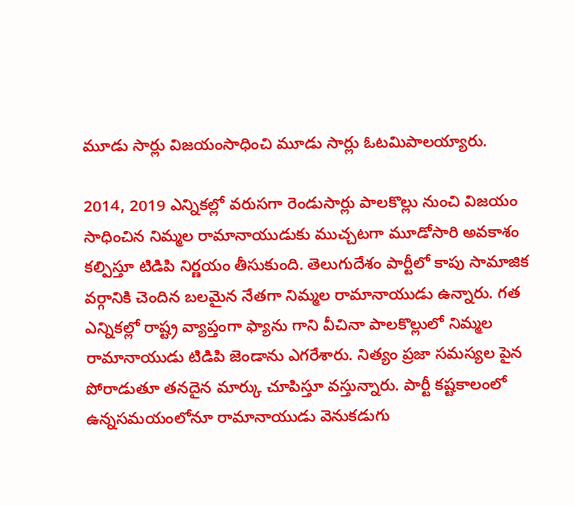మూడు సార్లు విజయంసాధించి మూడు సార్లు ఓటమిపాలయ్యారు.

2014, 2019 ఎన్నికల్లో వరుసగా రెండుసార్లు పాలకొల్లు నుంచి విజయం సాధించిన నిమ్మల రామానాయుడుకు ముచ్చటగా మూడోసారి అవకాశం కల్పిస్తూ టిడిపి నిర్ణయం తీసుకుంది. తెలుగుదేశం పార్టీలో కాపు సామాజిక వర్గానికి చెందిన బలమైన నేతగా నిమ్మల రామానాయుడు ఉన్నారు. గత ఎన్నికల్లో రాష్ట్ర వ్యాప్తంగా ఫ్యాను గాని వీచినా పాలకొల్లులో నిమ్మల రామానాయుడు టిడిపి జెండాను ఎగరేశారు. నిత్యం ప్రజా సమస్యల పైన పోరాడుతూ తనదైన మార్కు చూపిస్తూ వస్తున్నారు. పార్టీ కష్టకాలంలో ఉన్నసమయంలోనూ రామానాయుడు వెనుకడుగు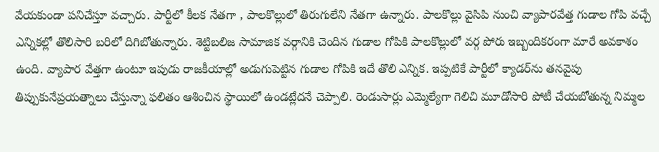వేయకుండా పనిచేస్తూ వచ్చారు. పార్టీలో కీలక నేతగా , పాలకొల్లులో తిరుగులేని నేతగా ఉన్నారు. పాలకొల్లు వైసిపి నుంచి వ్యాపారవేత్త గుడాల గోపి వచ్చే ఎన్నికల్లో తొలిసారి బరిలో దిగిబోతున్నారు. శెట్టిబలిజ సామాజిక వర్గానికి చెందిన గుడాల గోపికి పాలకొల్లులో వర్గ పోరు ఇబ్బందికరంగా మారే అవకాశం ఉంది. వ్యాపార వేత్తగా ఉంటూ ఇపుడు రాజకీయాల్లో అడుగుపెట్టిన గుడాల గోపికి ఇదే తొలి ఎన్నిక. ఇప్పటికే పార్టీలో క్యాడర్‌ను తనవైపు తిప్పుకునేప్రయత్నాలు చేస్తున్నా ఫలితం ఆశించిన స్థాయిలో ఉండట్లేదనే చెప్పాలి. రెండుసార్లు ఎమ్మెల్యేగా గెలిచి మూడోసారి పోటీ చేయబోతున్న నిమ్మల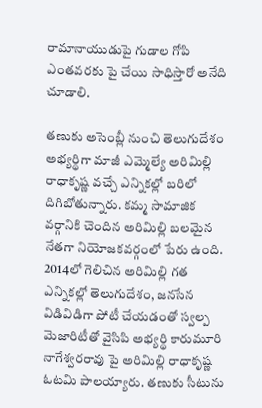రామానాయుడుపై గుడాల గోపి ఎంతవరకు పై చేయి సాధిస్తారో అనేది చూడాలి.

తణుకు అసెంబ్లీ నుంచి తెలుగుదేశం అభ్యర్థిగా మాజీ ఎమ్మెల్యే అరిమిల్లి రాధాకృష్ణ వచ్చే ఎన్నికల్లో బరిలో దిగిబోతున్నారు. కమ్మ సామాజిక వర్గానికి చెందిన అరిమిల్లి బలమైన నేతగా నియోజకవర్గంలో పేరు ఉంది. 2014లో గెలిచిన అరిమిల్లి గత ఎన్నికల్లో తెలుగుదేశం, జనసేన విడివిడిగా పోటీ చేయడంతో స్వల్ప మెజారిటీతో వైసిపి అభ్యర్థి కారుమూరి నాగేశ్వరరావు పై అరిమిల్లి రాధాకృష్ణ ఓటమి పాలయ్యారు. తణుకు సీటును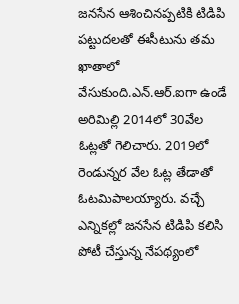జనసేన ఆశించినప్పటికి టిడిపి పట్టుదలతో ఈసీటును తమ ఖాతాలో వేసుకుంది.ఎన్.ఆర్.ఐగా ఉండే అరిమిల్లి 2014లో 30వేల ఓట్లతో గెలిచారు. 2019లో రెండున్నర వేల ఓట్ల తేడాతో ఓటమిపాలయ్యారు. వచ్చే ఎన్నికల్లో జనసేన టిడిపి కలిసి పోటీ చేస్తున్న నేపథ్యంలో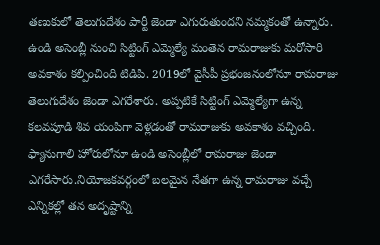తణుకులో తెలుగుదేశం పార్టీ జెండా ఎగురుతుందని నమ్మకంతో ఉన్నారు. ఉండి అసెంబ్లీ నుంచి సిట్టింగ్ ఎమ్మెల్యే మంతెన రామరాజుకు మరోసారి అవకాశం కల్పించింది టిడిపి. 2019లో వైసీపీ ప్రభంజనంలోనూ రామరాజు తెలుగుదేశం జెండా ఎగరేశారు. అప్పటికే సిట్టింగ్ ఎమ్మెల్యేగా ఉన్న కలవపూడి శివ యంపిగా వెళ్లడంతో రామరాజుకు అవకాశం వచ్చింది. ఫ్యానుగాలి హోరులోనూ ఉండి అసెంబ్లీలో రామరాజు జెండా ఎగరేసారు.నియోజకవర్గంలో బలమైన నేతగా ఉన్న రామరాజు వచ్చే ఎన్నికల్లో తన అదృష్టాన్ని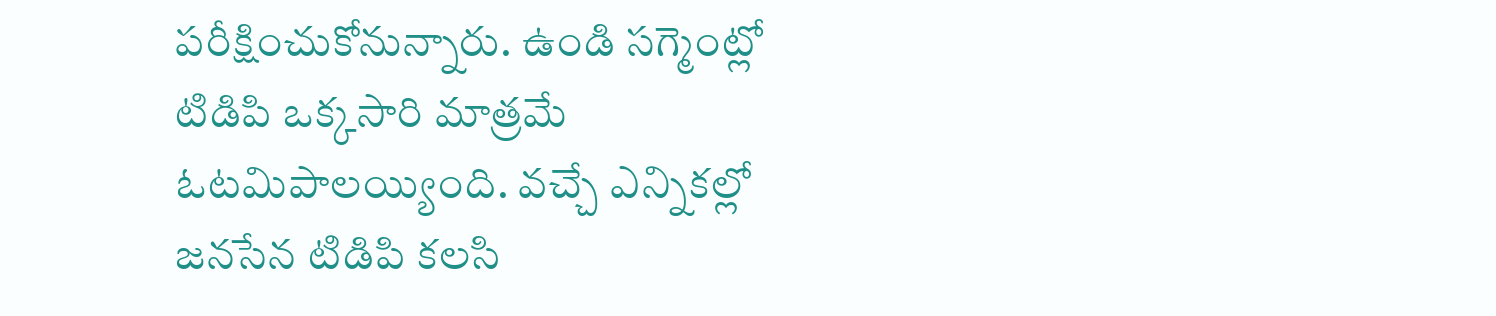పరీక్షించుకోనున్నారు. ఉండి సగ్మెంట్లో టిడిపి ఒక్కసారి మాత్రమే ఓటమిపాలయ్యింది. వచ్చే ఎన్నికల్లో జనసేన టిడిపి కలసి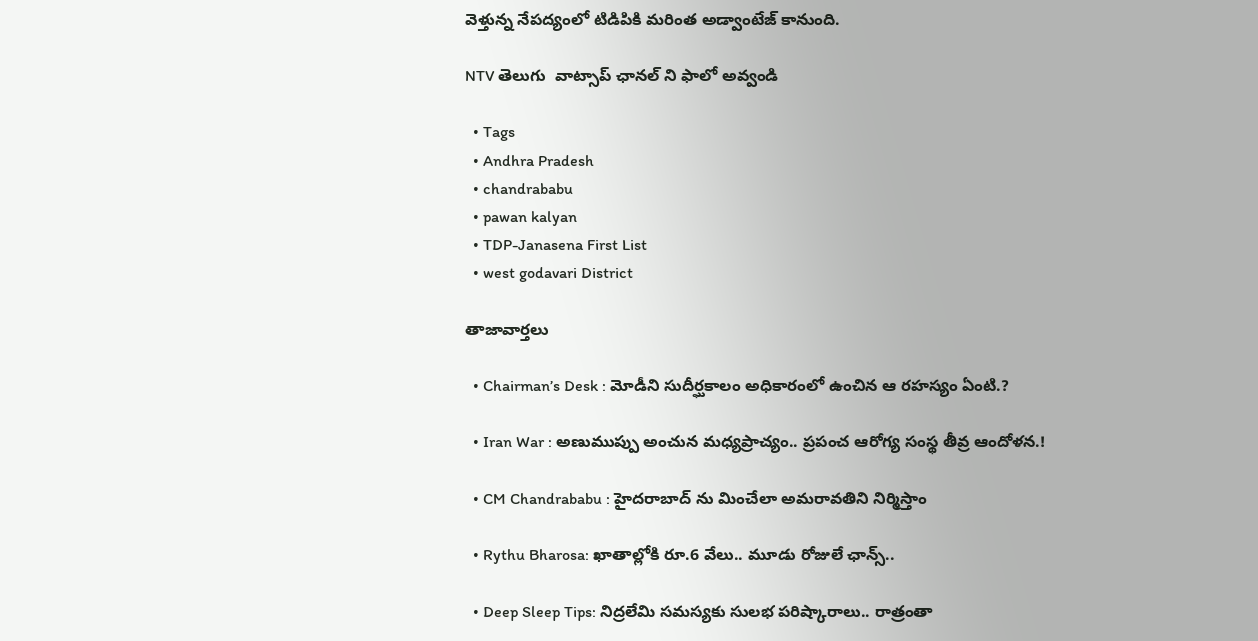వెళ్తున్న నేపద్యంలో టిడిపికి మరింత అడ్వాంటేజ్ కానుంది.

NTV తెలుగు  వాట్సాప్ ఛానల్ ని ఫాలో అవ్వండి

  • Tags
  • Andhra Pradesh
  • chandrababu
  • pawan kalyan
  • TDP-Janasena First List
  • west godavari District

తాజావార్తలు

  • Chairman’s Desk : మోడీని సుదీర్ఘకాలం అధికారంలో ఉంచిన ఆ రహస్యం ఏంటి.?

  • Iran War : అణుముప్పు అంచున మధ్యప్రాచ్యం.. ప్రపంచ ఆరోగ్య సంస్థ తీవ్ర ఆందోళన.!

  • CM Chandrababu : హైదరాబాద్ ను మించేలా అమరావతిని నిర్మిస్తాం

  • Rythu Bharosa: ఖాతాల్లోకి రూ.6 వేలు.. మూడు రోజులే ఛాన్స్..

  • Deep Sleep Tips: నిద్రలేమి సమస్యకు సులభ పరిష్కారాలు.. రాత్రంతా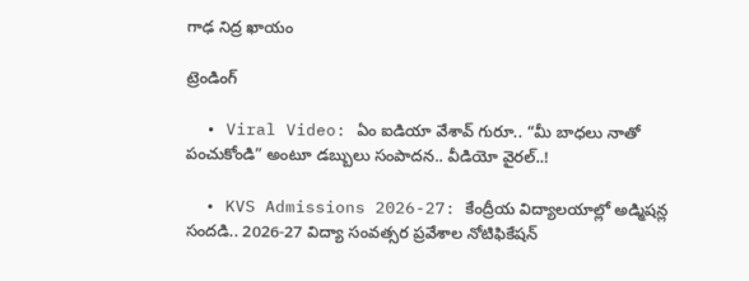గాఢ నిద్ర ఖాయం

ట్రెండింగ్‌

  • Viral Video: ఏం ఐడియా వేశావ్ గురూ.. “మీ బాధలు నాతో పంచుకోండి” అంటూ డబ్బులు సంపాదన.. వీడియో వైరల్..!

  • KVS Admissions 2026-27: కేంద్రీయ విద్యాలయాల్లో అడ్మిషన్ల సందడి.. 2026-27 విద్యా సంవత్సర ప్రవేశాల నోటిఫికేషన్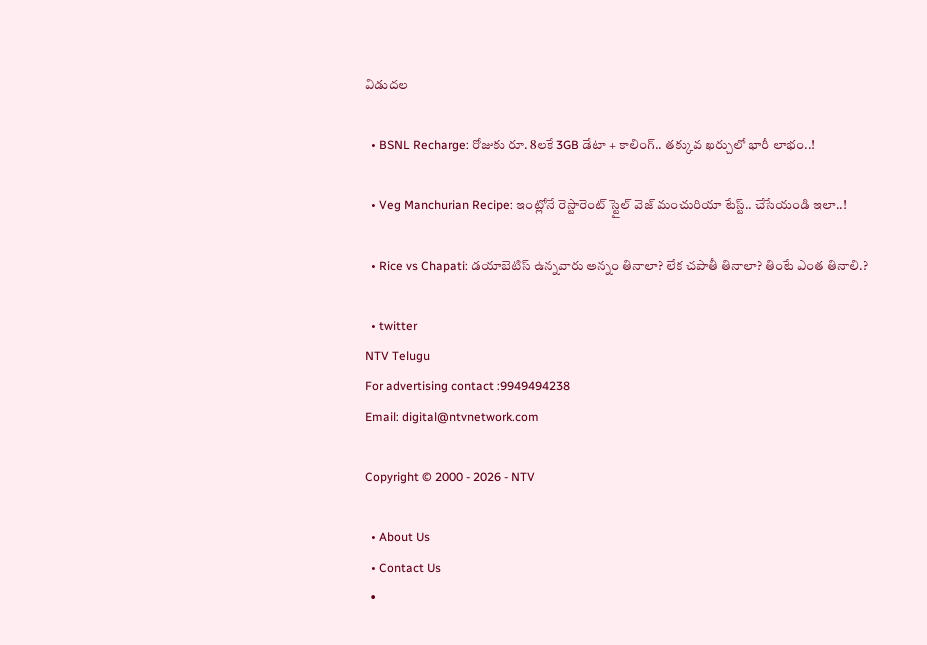విడుదల

  • BSNL Recharge: రోజుకు రూ. 8లకే 3GB డేటా + కాలింగ్.. తక్కువ ఖర్చులో భారీ లాభం..!

  • Veg Manchurian Recipe: ఇంట్లోనే రెస్టారెంట్ స్టైల్ వెజ్ మంచురియా టేస్ట్.. చేసేయండి ఇలా..!

  • Rice vs Chapati: డయాబెటిస్ ఉన్నవారు అన్నం తినాలా? లేక చపాతీ తినాలా? తింటే ఎంత తినాలి.?

  • twitter
NTV Telugu
For advertising contact :9949494238
Email: digital@ntvnetwork.com

Copyright © 2000 - 2026 - NTV

  • About Us
  • Contact Us
  •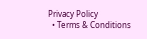Privacy Policy
  • Terms & Conditions